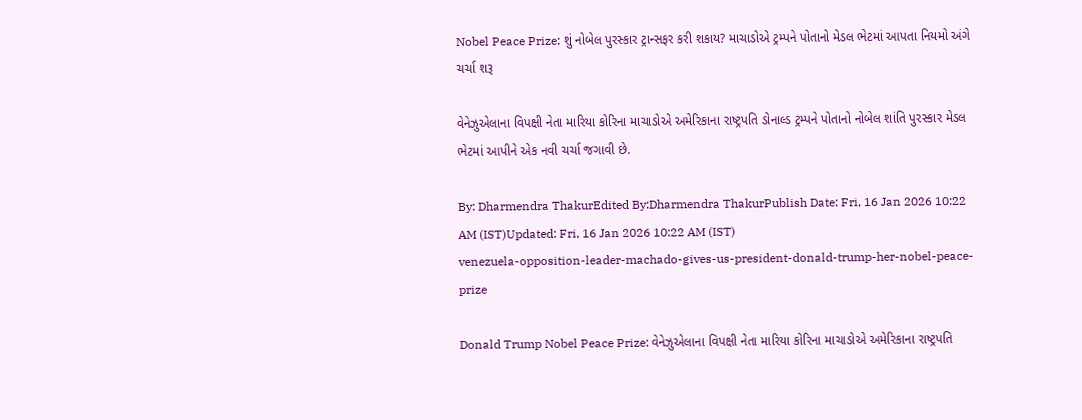Nobel Peace Prize: શું નોબેલ પુરસ્કાર ટ્રાન્સફર કરી શકાય? માચાડોએ ટ્રમ્પને પોતાનો મેડલ ભેટમાં આપતા નિયમો અંગે ચર્ચા શરૂ

વેનેઝુએલાના વિપક્ષી નેતા મારિયા કોરિના માચાડોએ અમેરિકાના રાષ્ટ્રપતિ ડોનાલ્ડ ટ્રમ્પને પોતાનો નોબેલ શાંતિ પુરસ્કાર મેડલ ભેટમાં આપીને એક નવી ચર્ચા જગાવી છે.

By: Dharmendra ThakurEdited By:Dharmendra ThakurPublish Date: Fri, 16 Jan 2026 10:22 AM (IST)Updated: Fri, 16 Jan 2026 10:22 AM (IST)
venezuela-opposition-leader-machado-gives-us-president-donald-trump-her-nobel-peace-prize

Donald Trump Nobel Peace Prize: વેનેઝુએલાના વિપક્ષી નેતા મારિયા કોરિના માચાડોએ અમેરિકાના રાષ્ટ્રપતિ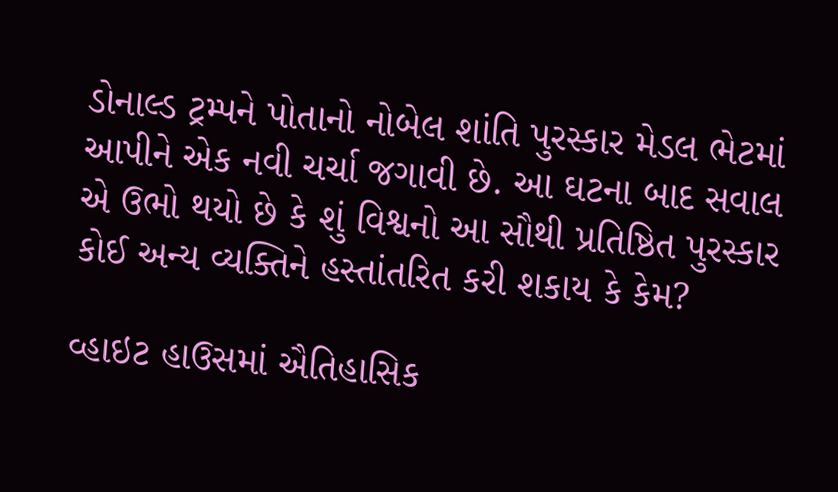ડોનાલ્ડ ટ્રમ્પને પોતાનો નોબેલ શાંતિ પુરસ્કાર મેડલ ભેટમાં આપીને એક નવી ચર્ચા જગાવી છે. આ ઘટના બાદ સવાલ એ ઉભો થયો છે કે શું વિશ્વનો આ સૌથી પ્રતિષ્ઠિત પુરસ્કાર કોઈ અન્ય વ્યક્તિને હસ્તાંતરિત કરી શકાય કે કેમ?

વ્હાઇટ હાઉસમાં ઐતિહાસિક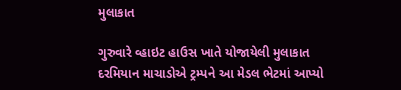મુલાકાત

ગુરુવારે વ્હાઇટ હાઉસ ખાતે યોજાયેલી મુલાકાત દરમિયાન માચાડોએ ટ્રમ્પને આ મેડલ ભેટમાં આપ્યો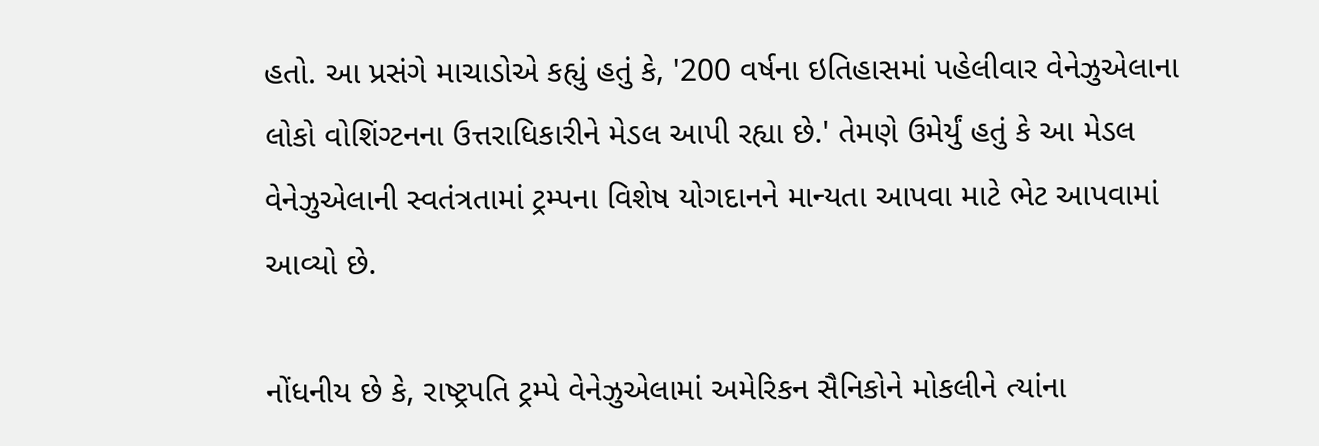હતો. આ પ્રસંગે માચાડોએ કહ્યું હતું કે, '200 વર્ષના ઇતિહાસમાં પહેલીવાર વેનેઝુએલાના લોકો વોશિંગ્ટનના ઉત્તરાધિકારીને મેડલ આપી રહ્યા છે.' તેમણે ઉમેર્યું હતું કે આ મેડલ વેનેઝુએલાની સ્વતંત્રતામાં ટ્રમ્પના વિશેષ યોગદાનને માન્યતા આપવા માટે ભેટ આપવામાં આવ્યો છે.

નોંધનીય છે કે, રાષ્ટ્રપતિ ટ્રમ્પે વેનેઝુએલામાં અમેરિકન સૈનિકોને મોકલીને ત્યાંના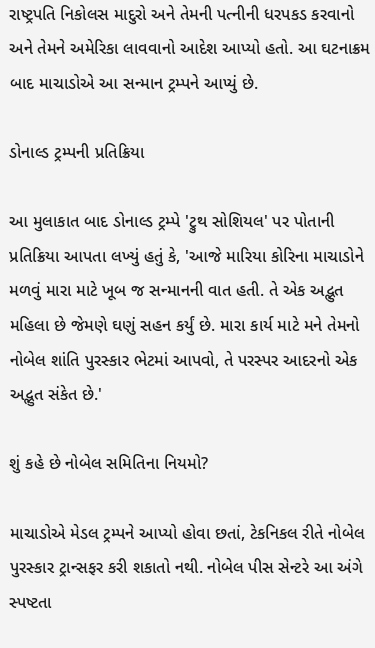રાષ્ટ્રપતિ નિકોલસ માદુરો અને તેમની પત્નીની ધરપકડ કરવાનો અને તેમને અમેરિકા લાવવાનો આદેશ આપ્યો હતો. આ ઘટનાક્રમ બાદ માચાડોએ આ સન્માન ટ્રમ્પને આપ્યું છે.

ડોનાલ્ડ ટ્રમ્પની પ્રતિક્રિયા

આ મુલાકાત બાદ ડોનાલ્ડ ટ્રમ્પે 'ટ્રુથ સોશિયલ' પર પોતાની પ્રતિક્રિયા આપતા લખ્યું હતું કે, 'આજે મારિયા કોરિના માચાડોને મળવું મારા માટે ખૂબ જ સન્માનની વાત હતી. તે એક અદ્ભુત મહિલા છે જેમણે ઘણું સહન કર્યું છે. મારા કાર્ય માટે મને તેમનો નોબેલ શાંતિ પુરસ્કાર ભેટમાં આપવો, તે પરસ્પર આદરનો એક અદ્ભુત સંકેત છે.'

શું કહે છે નોબેલ સમિતિના નિયમો?

માચાડોએ મેડલ ટ્રમ્પને આપ્યો હોવા છતાં, ટેકનિકલ રીતે નોબેલ પુરસ્કાર ટ્રાન્સફર કરી શકાતો નથી. નોબેલ પીસ સેન્ટરે આ અંગે સ્પષ્ટતા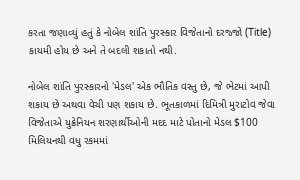કરતા જણાવ્યું હતું કે નોબેલ શાંતિ પુરસ્કાર વિજેતાનો દરજ્જો (Title) કાયમી હોય છે અને તે બદલી શકાતો નથી.

નોબેલ શાંતિ પુરસ્કારનો 'મેડલ' એક ભૌતિક વસ્તુ છે, જે ભેટમાં આપી શકાય છે અથવા વેચી પણ શકાય છે. ભૂતકાળમાં દિમિત્રી મુરાટોવ જેવા વિજેતાએ યુક્રેનિયન શરણાર્થીઓની મદદ માટે પોતાનો મેડલ $100 મિલિયનથી વધુ રકમમાં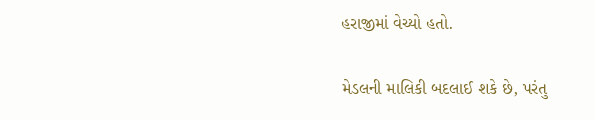હરાજીમાં વેચ્યો હતો.

મેડલની માલિકી બદલાઈ શકે છે, પરંતુ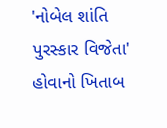'નોબેલ શાંતિ પુરસ્કાર વિજેતા' હોવાનો ખિતાબ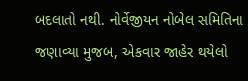બદલાતો નથી. નોર્વેજીયન નોબેલ સમિતિના જણાવ્યા મુજબ, એકવાર જાહેર થયેલો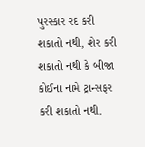પુરસ્કાર રદ કરી શકાતો નથી, શેર કરી શકાતો નથી કે બીજા કોઈના નામે ટ્રાન્સફર કરી શકાતો નથી.